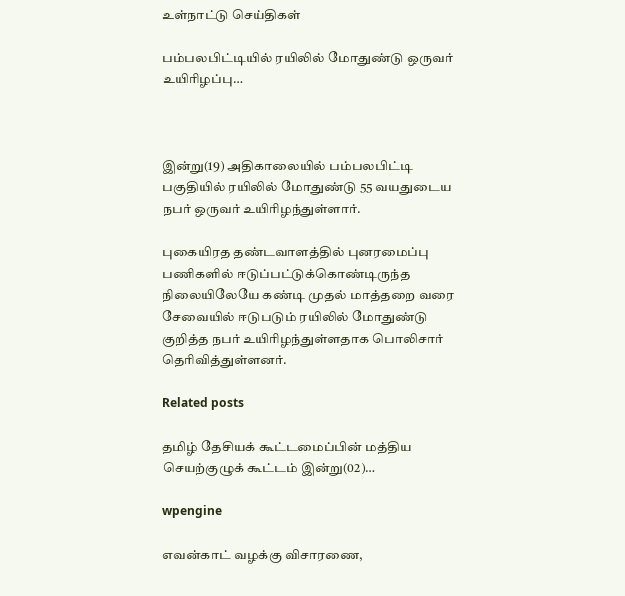உள்நாட்டு செய்திகள்

பம்பலபிட்டியில் ரயிலில் மோதுண்டு ஒருவர் உயிரிழப்பு…



இன்று(19) அதிகாலையில் பம்பலபிட்டி பகுதியில் ரயிலில் மோதுண்டு 55 வயதுடைய நபர் ஒருவர் உயிரிழந்துள்ளார்.

புகையிரத தண்டவாளத்தில் புனரமைப்பு பணிகளில் ஈடுப்பட்டுக்கொண்டிருந்த நிலையிலேயே கண்டி முதல் மாத்தறை வரை சேவையில் ஈடுபடும் ரயிலில் மோதுண்டு குறித்த நபர் உயிரிழந்துள்ளதாக பொலிசார் தெரிவித்துள்ளனர்.

Related posts

தமிழ் தேசியக் கூட்டமைப்பின் மத்திய செயற்குழுக் கூட்டம் இன்று(02)…

wpengine

எவன்காட் வழக்கு விசாரணை,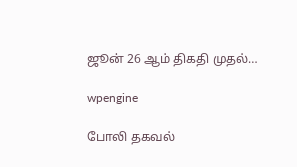ஜூன் 26 ஆம் திகதி முதல்…

wpengine

போலி தகவல்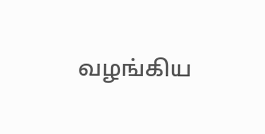வழங்கிய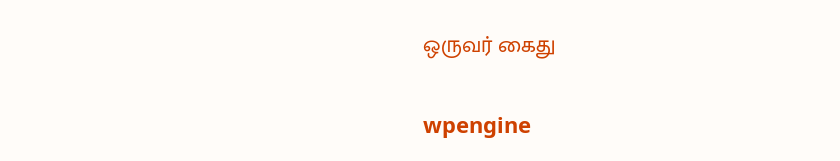ஒருவர் கைது

wpengine